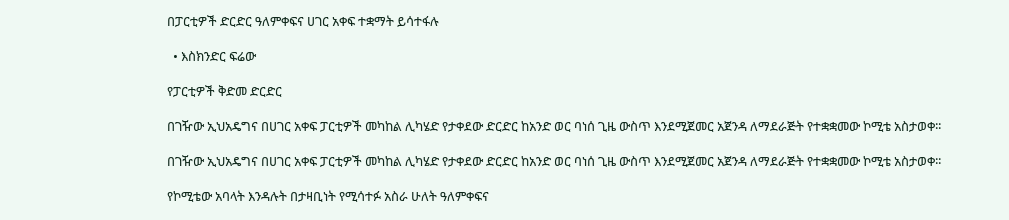በፓርቲዎች ድርድር ዓለምቀፍና ሀገር አቀፍ ተቋማት ይሳተፋሉ

  • እስክንድር ፍሬው

የፓርቲዎች ቅድመ ድርድር

በገዥው ኢህአዴግና በሀገር አቀፍ ፓርቲዎች መካከል ሊካሄድ የታቀደው ድርድር ከአንድ ወር ባነሰ ጊዜ ውስጥ እንደሚጀመር አጀንዳ ለማደራጅት የተቋቋመው ኮሚቴ አስታወቀ፡፡

በገዥው ኢህአዴግና በሀገር አቀፍ ፓርቲዎች መካከል ሊካሄድ የታቀደው ድርድር ከአንድ ወር ባነሰ ጊዜ ውስጥ እንደሚጀመር አጀንዳ ለማደራጅት የተቋቋመው ኮሚቴ አስታወቀ፡፡

የኮሚቴው አባላት እንዳሉት በታዛቢነት የሚሳተፉ አስራ ሁለት ዓለምቀፍና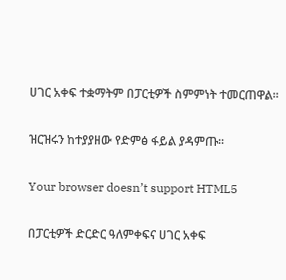ሀገር አቀፍ ተቋማትም በፓርቲዎች ስምምነት ተመርጠዋል፡፡

ዝርዝሩን ከተያያዘው የድምፅ ፋይል ያዳምጡ፡፡

Your browser doesn’t support HTML5

በፓርቲዎች ድርድር ዓለምቀፍና ሀገር አቀፍ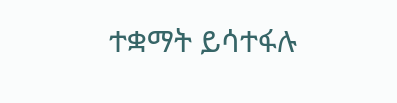ተቋማት ይሳተፋሉ